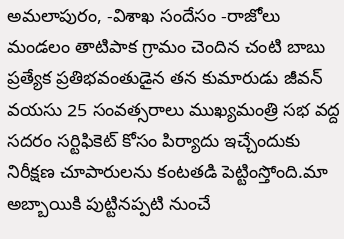అమలాపురం, -విశాఖ సందేసం -రాజోలు మండలం తాటిపాక గ్రామం చెందిన చంటి బాబు ప్రత్యేక ప్రతిభవంతుడైన తన కుమారుడు జీవన్ వయసు 25 సంవత్సరాలు ముఖ్యమంత్రి సభ వద్ద సదరం సర్టిఫికెట్ కోసం పిర్యాదు ఇచ్చేందుకు నిరీక్షణ చూపారులను కంటతడి పెట్టింస్తోంది.మా అబ్బాయికి పుట్టినప్పటి నుంచే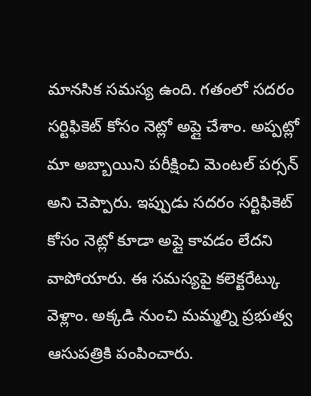మానసిక సమస్య ఉంది. గతంలో సదరం సర్టిఫికెట్ కోసం నెట్లో అప్లై చేశాం. అప్పట్లో మా అబ్బాయిని పరీక్షించి మెంటల్ పర్సన్ అని చెప్పారు. ఇప్పుడు సదరం సర్టిఫికెట్ కోసం నెట్లో కూడా అప్లై కావడం లేదని వాపోయారు. ఈ సమస్యపై కలెక్టరేట్కు వెళ్లాం. అక్కడి నుంచి మమ్మల్ని ప్రభుత్వ ఆసుపత్రికి పంపించారు.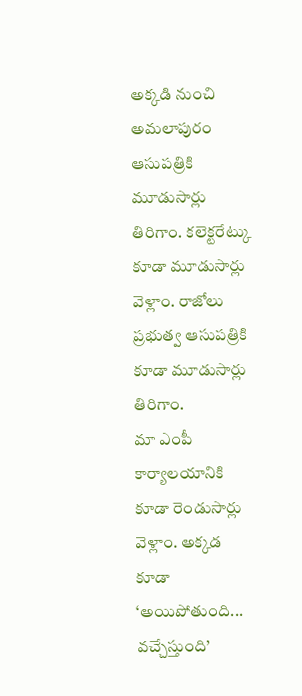అక్కడి నుంచి అమలాపురం ఆసుపత్రికి మూడుసార్లు తిరిగాం. కలెక్టరేట్కు కూడా మూడుసార్లు వెళ్లాం. రాజోలు ప్రభుత్వ ఆసుపత్రికి కూడా మూడుసార్లు తిరిగాం.
మా ఎంపీ కార్యాలయానికి కూడా రెండుసార్లు వెళ్లాం. అక్కడ కూడా ‘అయిపోతుంది... వచ్చేస్తుంది’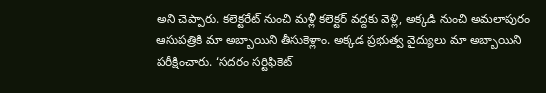అని చెప్పారు. కలెక్టరేట్ నుంచి మళ్లీ కలెక్టర్ వద్దకు వెళ్లి, అక్కడి నుంచి అమలాపురం ఆసుపత్రికి మా అబ్బాయిని తీసుకెళ్లాం. అక్కడ ప్రభుత్వ వైద్యులు మా అబ్బాయిని పరీక్షించారు. ‘సదరం సర్టిఫికెట్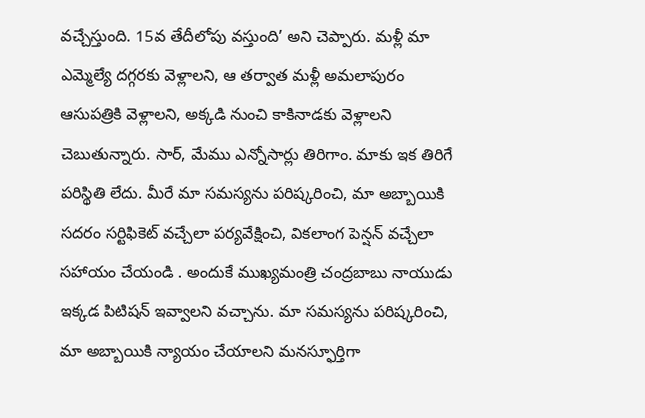వచ్చేస్తుంది. 15వ తేదీలోపు వస్తుంది’ అని చెప్పారు. మళ్లీ మా ఎమ్మెల్యే దగ్గరకు వెళ్లాలని, ఆ తర్వాత మళ్లీ అమలాపురం ఆసుపత్రికి వెళ్లాలని, అక్కడి నుంచి కాకినాడకు వెళ్లాలని చెబుతున్నారు. సార్, మేము ఎన్నోసార్లు తిరిగాం. మాకు ఇక తిరిగే పరిస్థితి లేదు. మీరే మా సమస్యను పరిష్కరించి, మా అబ్బాయికి సదరం సర్టిఫికెట్ వచ్చేలా పర్యవేక్షించి, వికలాంగ పెన్షన్ వచ్చేలా సహాయం చేయండి . అందుకే ముఖ్యమంత్రి చంద్రబాబు నాయుడు ఇక్కడ పిటిషన్ ఇవ్వాలని వచ్చాను. మా సమస్యను పరిష్కరించి, మా అబ్బాయికి న్యాయం చేయాలని మనస్ఫూర్తిగా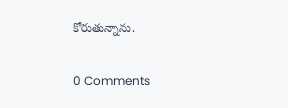కోరుతున్నాను.

0 Comments